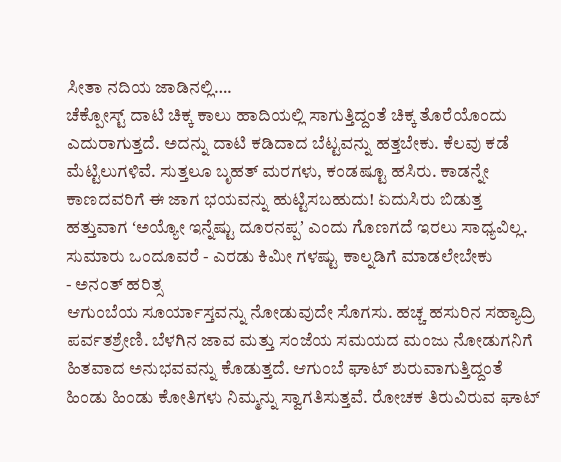ಸೀತಾ ನದಿಯ ಜಾಡಿನಲ್ಲಿ….
ಚೆಕ್ಪೋಸ್ಟ್ ದಾಟಿ ಚಿಕ್ಕ ಕಾಲು ಹಾದಿಯಲ್ಲಿ ಸಾಗುತ್ತಿದ್ದಂತೆ ಚಿಕ್ಕ ತೊರೆಯೊಂದು ಎದುರಾಗುತ್ತದೆ. ಅದನ್ನು ದಾಟಿ ಕಡಿದಾದ ಬೆಟ್ಟವನ್ನು ಹತ್ತಬೇಕು. ಕೆಲವು ಕಡೆ ಮೆಟ್ಟಿಲುಗಳಿವೆ. ಸುತ್ತಲೂ ಬೃಹತ್ ಮರಗಳು, ಕಂಡಷ್ಟೂ ಹಸಿರು. ಕಾಡನ್ನೇ ಕಾಣದವರಿಗೆ ಈ ಜಾಗ ಭಯವನ್ನು ಹುಟ್ಟಿಸಬಹುದು! ಏದುಸಿರು ಬಿಡುತ್ತ ಹತ್ತುವಾಗ ʻಅಯ್ಯೋ ಇನ್ನೆಷ್ಟು ದೂರನಪ್ಪʼ ಎಂದು ಗೊಣಗದೆ ಇರಲು ಸಾಧ್ಯವಿಲ್ಲ. ಸುಮಾರು ಒಂದೂವರೆ - ಎರಡು ಕಿಮೀ ಗಳಷ್ಟು ಕಾಲ್ನಡಿಗೆ ಮಾಡಲೇಬೇಕು
- ಅನಂತ್ ಹರಿತ್ಸ
ಆಗುಂಬೆಯ ಸೂರ್ಯಾಸ್ತವನ್ನು ನೋಡುವುದೇ ಸೊಗಸು. ಹಚ್ಚ ಹಸುರಿನ ಸಹ್ಯಾದ್ರಿ ಪರ್ವತಶ್ರೇಣಿ. ಬೆಳಗಿನ ಜಾವ ಮತ್ತು ಸಂಜೆಯ ಸಮಯದ ಮಂಜು ನೋಡುಗನಿಗೆ ಹಿತವಾದ ಅನುಭವವನ್ನು ಕೊಡುತ್ತದೆ. ಆಗುಂಬೆ ಘಾಟ್ ಶುರುವಾಗುತ್ತಿದ್ದಂತೆ ಹಿಂಡು ಹಿಂಡು ಕೋತಿಗಳು ನಿಮ್ಮನ್ನು ಸ್ವಾಗತಿಸುತ್ತವೆ. ರೋಚಕ ತಿರುವಿರುವ ಘಾಟ್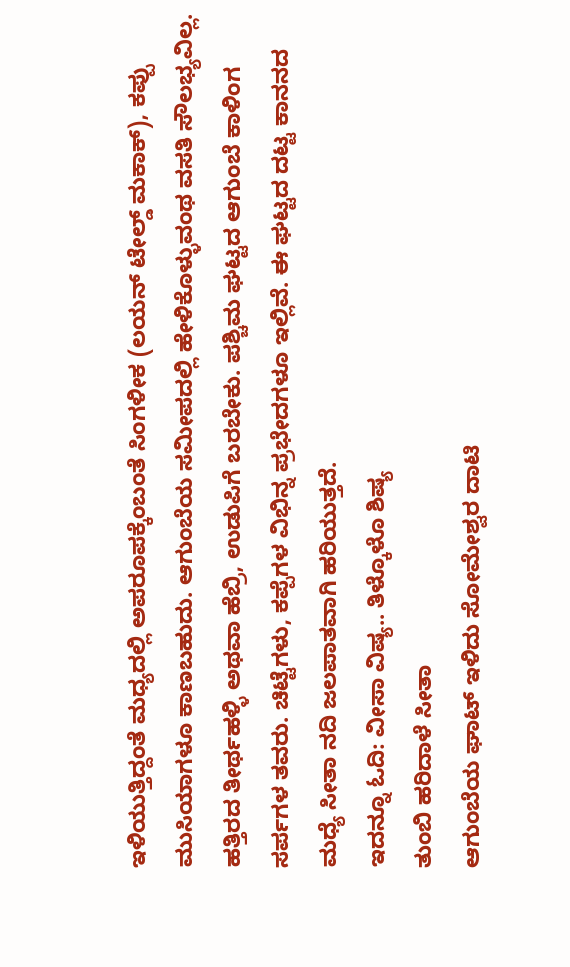ಇಳಿಯುತ್ತಿದ್ದಂತೆ ಮಧ್ಯದಲ್ಲಿ ಅಪರೂಪಕ್ಕೆಂಬಂತೆ ಸಿಂಗಳೀಕ (ಲಯನ್ ಟೇಲ್ಡ್ ಮಕಾಕ್), ಕಪ್ಪು ಮುಸಿಯಾಗಳೂ ಕಾಣಬಹುದು. ಆಗುಂಬೆಯ ಸಮೀಪದಲ್ಲಿ ಹೇಳಿಕೊಳ್ಳುವಂಥ ವಸತಿ ಸೌಲಭ್ಯವಿಲ್ಲ. ಹತ್ತಿರದ ತೀರ್ಥಹಳ್ಳಿ ಅಥವಾ ಹೆಬ್ರಿ, ಉಡುಪಿಗೆ ಬರಬೇಕು. ಪಶ್ಚಿಮ ಘಟ್ಟದ ಆಗುಂಬೆ ಕಾಳಿಂಗ ಸರ್ಪಗಳ ತವರು. ಚಿಟ್ಟೆಗಳು, ಕಪ್ಪೆಗಳ ವಿಭಿನ್ನ ಪ್ರಭೇದಗಳೂ ಇಲ್ಲಿವೆ. ಈ ಘಟ್ಟದ ದಟ್ಟ ಕಾನನದ ಮಧ್ಯೆ ಸೀತಾ ನದಿ ಜಲಪಾತವಾಗಿ ಹರಿಯುತ್ತದೆ.
ಇದನ್ನೂ ಓದಿ: ವೀಸಾ ವಿಷ್ಯ.. ತಿಳ್ಕೊಳೊ ಶಿಷ್ಯ
ತುಂಬಿ ಹರಿದಾಳೆ ಸೀತಾ
ಆಗುಂಬೆಯ ಘಾಟ್ ಇಳಿದು ಸೋಮೇಶ್ವರ ದಾಟಿ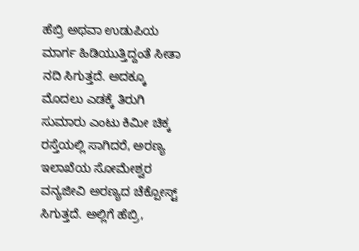ಹೆಬ್ರಿ ಅಥವಾ ಉಡುಪಿಯ ಮಾರ್ಗ ಹಿಡಿಯುತ್ತಿದ್ದಂತೆ ಸೀತಾ ನದಿ ಸಿಗುತ್ತದೆ. ಅದಕ್ಕೂ ಮೊದಲು ಎಡಕ್ಕೆ ತಿರುಗಿ ಸುಮಾರು ಎಂಟು ಕಿಮೀ ಚಿಕ್ಕ ರಸ್ತೆಯಲ್ಲಿ ಸಾಗಿದರೆ, ಅರಣ್ಯ ಇಲಾಖೆಯ ಸೋಮೇಶ್ವರ ವನ್ಯಜೀವಿ ಅರಣ್ಯದ ಚೆಕ್ಪೋಸ್ಟ್ ಸಿಗುತ್ತದೆ. ಅಲ್ಲಿಗೆ ಹೆಬ್ರಿ,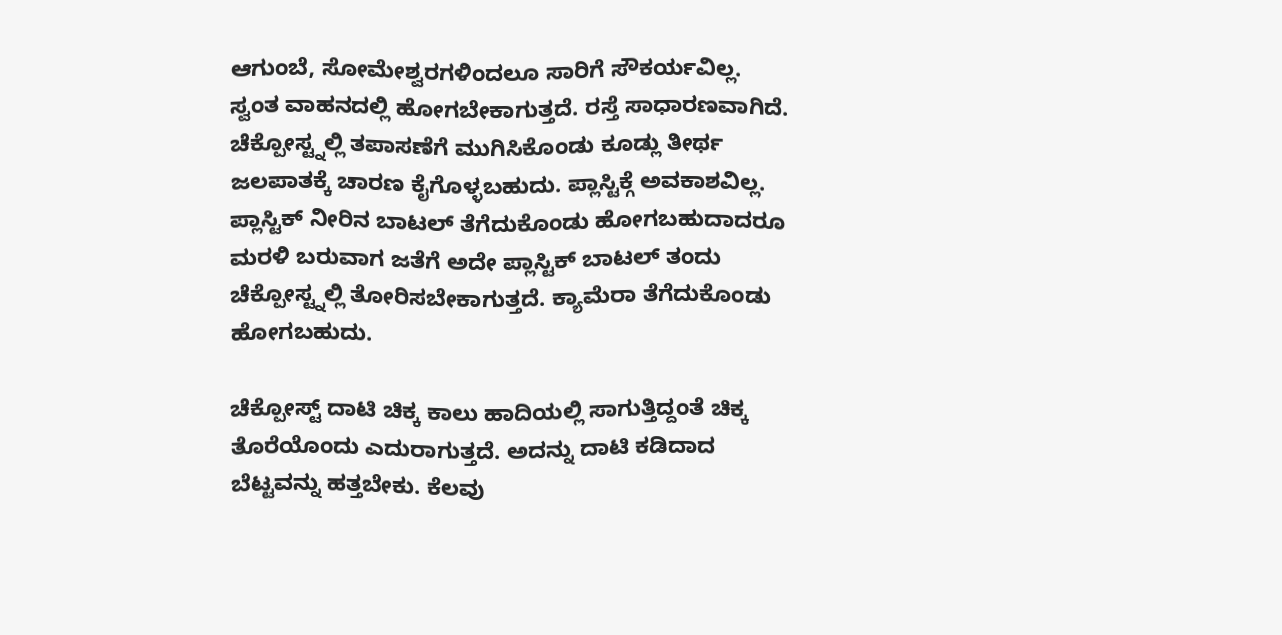ಆಗುಂಬೆ, ಸೋಮೇಶ್ವರಗಳಿಂದಲೂ ಸಾರಿಗೆ ಸೌಕರ್ಯವಿಲ್ಲ. ಸ್ವಂತ ವಾಹನದಲ್ಲಿ ಹೋಗಬೇಕಾಗುತ್ತದೆ. ರಸ್ತೆ ಸಾಧಾರಣವಾಗಿದೆ. ಚೆಕ್ಪೋಸ್ಟ್ನಲ್ಲಿ ತಪಾಸಣೆಗೆ ಮುಗಿಸಿಕೊಂಡು ಕೂಡ್ಲು ತೀರ್ಥ ಜಲಪಾತಕ್ಕೆ ಚಾರಣ ಕೈಗೊಳ್ಳಬಹುದು. ಪ್ಲಾಸ್ಟಿಕ್ಗೆ ಅವಕಾಶವಿಲ್ಲ. ಪ್ಲಾಸ್ಟಿಕ್ ನೀರಿನ ಬಾಟಲ್ ತೆಗೆದುಕೊಂಡು ಹೋಗಬಹುದಾದರೂ ಮರಳಿ ಬರುವಾಗ ಜತೆಗೆ ಅದೇ ಪ್ಲಾಸ್ಟಿಕ್ ಬಾಟಲ್ ತಂದು ಚೆಕ್ಪೋಸ್ಟ್ನಲ್ಲಿ ತೋರಿಸಬೇಕಾಗುತ್ತದೆ. ಕ್ಯಾಮೆರಾ ತೆಗೆದುಕೊಂಡು ಹೋಗಬಹುದು.

ಚೆಕ್ಪೋಸ್ಟ್ ದಾಟಿ ಚಿಕ್ಕ ಕಾಲು ಹಾದಿಯಲ್ಲಿ ಸಾಗುತ್ತಿದ್ದಂತೆ ಚಿಕ್ಕ ತೊರೆಯೊಂದು ಎದುರಾಗುತ್ತದೆ. ಅದನ್ನು ದಾಟಿ ಕಡಿದಾದ ಬೆಟ್ಟವನ್ನು ಹತ್ತಬೇಕು. ಕೆಲವು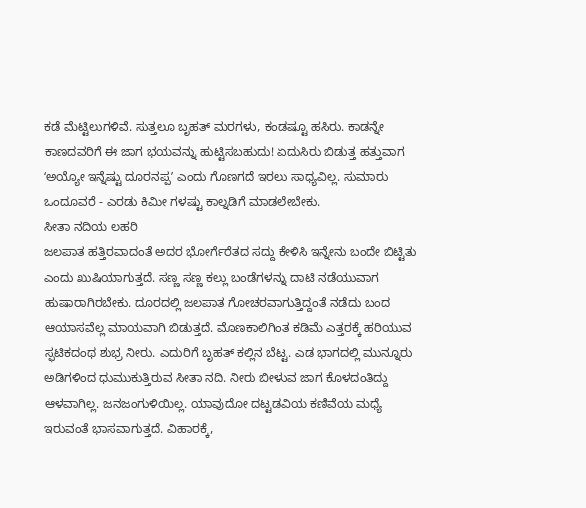ಕಡೆ ಮೆಟ್ಟಿಲುಗಳಿವೆ. ಸುತ್ತಲೂ ಬೃಹತ್ ಮರಗಳು, ಕಂಡಷ್ಟೂ ಹಸಿರು. ಕಾಡನ್ನೇ ಕಾಣದವರಿಗೆ ಈ ಜಾಗ ಭಯವನ್ನು ಹುಟ್ಟಿಸಬಹುದು! ಏದುಸಿರು ಬಿಡುತ್ತ ಹತ್ತುವಾಗ ʻಅಯ್ಯೋ ಇನ್ನೆಷ್ಟು ದೂರನಪ್ಪʼ ಎಂದು ಗೊಣಗದೆ ಇರಲು ಸಾಧ್ಯವಿಲ್ಲ. ಸುಮಾರು ಒಂದೂವರೆ - ಎರಡು ಕಿಮೀ ಗಳಷ್ಟು ಕಾಲ್ನಡಿಗೆ ಮಾಡಲೇಬೇಕು.
ಸೀತಾ ನದಿಯ ಲಹರಿ
ಜಲಪಾತ ಹತ್ತಿರವಾದಂತೆ ಅದರ ಭೋರ್ಗೆರೆತದ ಸದ್ದು ಕೇಳಿಸಿ ಇನ್ನೇನು ಬಂದೇ ಬಿಟ್ಟಿತು ಎಂದು ಖುಷಿಯಾಗುತ್ತದೆ. ಸಣ್ಣ ಸಣ್ಣ ಕಲ್ಲು ಬಂಡೆಗಳನ್ನು ದಾಟಿ ನಡೆಯುವಾಗ ಹುಷಾರಾಗಿರಬೇಕು. ದೂರದಲ್ಲಿ ಜಲಪಾತ ಗೋಚರವಾಗುತ್ತಿದ್ದಂತೆ ನಡೆದು ಬಂದ ಆಯಾಸವೆಲ್ಲ ಮಾಯವಾಗಿ ಬಿಡುತ್ತದೆ. ಮೊಣಕಾಲಿಗಿಂತ ಕಡಿಮೆ ಎತ್ತರಕ್ಕೆ ಹರಿಯುವ ಸ್ಫಟಿಕದಂಥ ಶುಭ್ರ ನೀರು. ಎದುರಿಗೆ ಬೃಹತ್ ಕಲ್ಲಿನ ಬೆಟ್ಟ. ಎಡ ಭಾಗದಲ್ಲಿ ಮುನ್ನೂರು ಅಡಿಗಳಿಂದ ಧುಮುಕುತ್ತಿರುವ ಸೀತಾ ನದಿ. ನೀರು ಬೀಳುವ ಜಾಗ ಕೊಳದಂತಿದ್ದು ಆಳವಾಗಿಲ್ಲ. ಜನಜಂಗುಳಿಯಿಲ್ಲ. ಯಾವುದೋ ದಟ್ಟಡವಿಯ ಕಣಿವೆಯ ಮಧ್ಯೆ ಇರುವಂತೆ ಭಾಸವಾಗುತ್ತದೆ. ವಿಹಾರಕ್ಕೆ,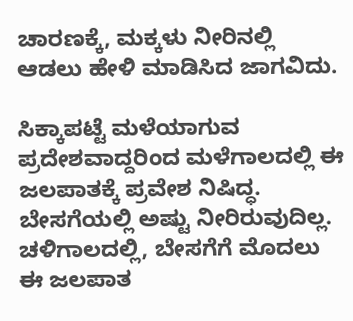ಚಾರಣಕ್ಕೆ, ಮಕ್ಕಳು ನೀರಿನಲ್ಲಿ ಆಡಲು ಹೇಳಿ ಮಾಡಿಸಿದ ಜಾಗವಿದು.

ಸಿಕ್ಕಾಪಟ್ಟೆ ಮಳೆಯಾಗುವ ಪ್ರದೇಶವಾದ್ದರಿಂದ ಮಳೆಗಾಲದಲ್ಲಿ ಈ ಜಲಪಾತಕ್ಕೆ ಪ್ರವೇಶ ನಿಷಿದ್ಧ. ಬೇಸಗೆಯಲ್ಲಿ ಅಷ್ಟು ನೀರಿರುವುದಿಲ್ಲ. ಚಳಿಗಾಲದಲ್ಲಿ, ಬೇಸಗೆಗೆ ಮೊದಲು ಈ ಜಲಪಾತ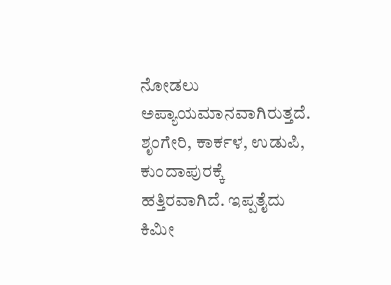ನೋಡಲು ಅಪ್ಯಾಯಮಾನವಾಗಿರುತ್ತದೆ. ಶೃಂಗೇರಿ, ಕಾರ್ಕಳ, ಉಡುಪಿ, ಕುಂದಾಪುರಕ್ಕೆ ಹತ್ತಿರವಾಗಿದೆ. ಇಪ್ಪತೈದು ಕಿಮೀ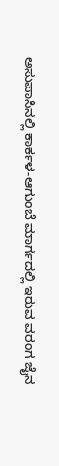ಅಸುಪಾಸಿನಲ್ಲಿ ಕಾರ್ಕಳ-ಆಗುಂಬೆ ಮಾರ್ಗದಲ್ಲಿ ಇರುವ ವರಂಗ ಜೈನ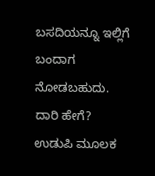ಬಸದಿಯನ್ನೂ ಇಲ್ಲಿಗೆ ಬಂದಾಗ ನೋಡಬಹುದು.
ದಾರಿ ಹೇಗೆ?
ಉಡುಪಿ ಮೂಲಕ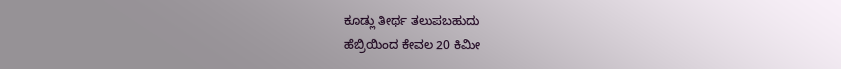ಕೂಡ್ಲು ತೀರ್ಥ ತಲುಪಬಹುದು
ಹೆಬ್ರಿಯಿಂದ ಕೇವಲ 20 ಕಿಮೀ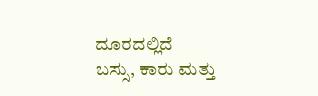ದೂರದಲ್ಲಿದೆ
ಬಸ್ಸು, ಕಾರು ಮತ್ತು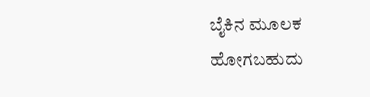ಬೈಕಿನ ಮೂಲಕ ಹೋಗಬಹುದು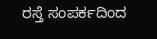ರಸ್ತೆ ಸಂಪರ್ಕದಿಂದ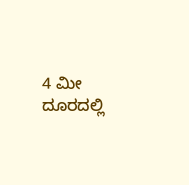4 ಮೀ ದೂರದಲ್ಲಿ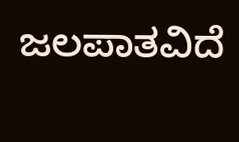ಜಲಪಾತವಿದೆ